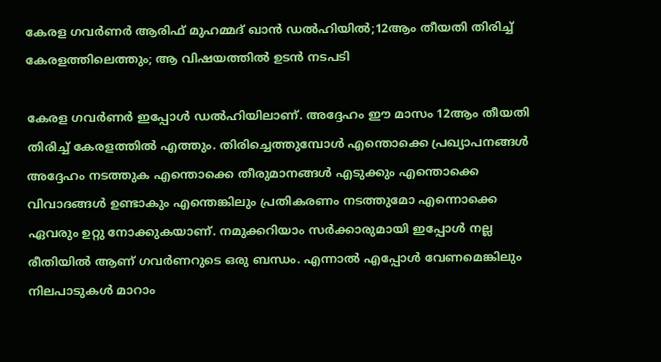കേരള ഗവർണർ ആരിഫ് മുഹമ്മദ് ഖാൻ ഡൽഹിയിൽ;12ആം തീയതി തിരിച്ച് കേരളത്തിലെത്തും; ആ വിഷയത്തിൽ ഉടൻ നടപടി

കേരള ഗവർണർ ഇപ്പോൾ ഡൽഹിയിലാണ്. അദ്ദേഹം ഈ മാസം 12ആം തീയതി തിരിച്ച് കേരളത്തിൽ എത്തും. തിരിച്ചെത്തുമ്പോൾ എന്തൊക്കെ പ്രഖ്യാപനങ്ങൾ അദ്ദേഹം നടത്തുക എന്തൊക്കെ തീരുമാനങ്ങൾ എടുക്കും എന്തൊക്കെ വിവാദങ്ങൾ ഉണ്ടാകും എന്തെങ്കിലും പ്രതികരണം നടത്തുമോ എന്നൊക്കെ ഏവരും ഉറ്റു നോക്കുകയാണ്. നമുക്കറിയാം സർക്കാരുമായി ഇപ്പോൾ നല്ല രീതിയിൽ ആണ് ഗവർണറുടെ ഒരു ബന്ധം. എന്നാൽ എപ്പോൾ വേണമെങ്കിലും നിലപാടുകൾ മാറാം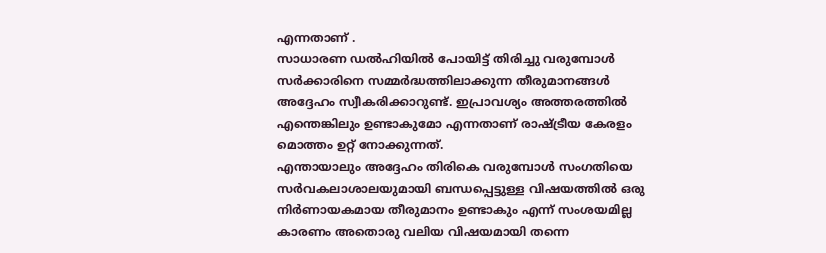എന്നതാണ് .
സാധാരണ ഡൽഹിയിൽ പോയിട്ട് തിരിച്ചു വരുമ്പോൾ സർക്കാരിനെ സമ്മർദ്ധത്തിലാക്കുന്ന തീരുമാനങ്ങൾ അദ്ദേഹം സ്വീകരിക്കാറുണ്ട്. ഇപ്രാവശ്യം അത്തരത്തിൽ എന്തെങ്കിലും ഉണ്ടാകുമോ എന്നതാണ് രാഷ്ട്രീയ കേരളം മൊത്തം ഉറ്റ് നോക്കുന്നത്.
എന്തായാലും അദ്ദേഹം തിരികെ വരുമ്പോൾ സംഗതിയെ സർവകലാശാലയുമായി ബന്ധപ്പെട്ടുള്ള വിഷയത്തിൽ ഒരു നിർണായകമായ തീരുമാനം ഉണ്ടാകും എന്ന് സംശയമില്ല കാരണം അതൊരു വലിയ വിഷയമായി തന്നെ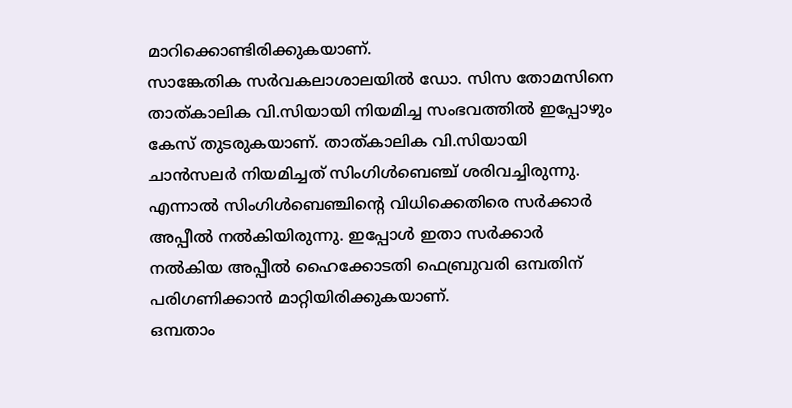മാറിക്കൊണ്ടിരിക്കുകയാണ്.
സാങ്കേതിക സർവകലാശാലയിൽ ഡോ. സിസ തോമസിനെ താത്കാലിക വി.സിയായി നിയമിച്ച സംഭവത്തിൽ ഇപ്പോഴും കേസ് തുടരുകയാണ്. താത്കാലിക വി.സിയായി ചാൻസലർ നിയമിച്ചത് സിംഗിൾബെഞ്ച് ശരിവച്ചിരുന്നു. എന്നാൽ സിംഗിൾബെഞ്ചിന്റെ വിധിക്കെതിരെ സർക്കാർ അപ്പീൽ നൽകിയിരുന്നു. ഇപ്പോൾ ഇതാ സർക്കാർ നൽകിയ അപ്പീൽ ഹൈക്കോടതി ഫെബ്രുവരി ഒമ്പതിന് പരിഗണിക്കാൻ മാറ്റിയിരിക്കുകയാണ്.
ഒമ്പതാം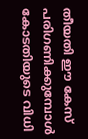തീയതി ഈ കേസ് പരിഗണിക്കുമ്പോൾ കോടതിയുടെ വിധി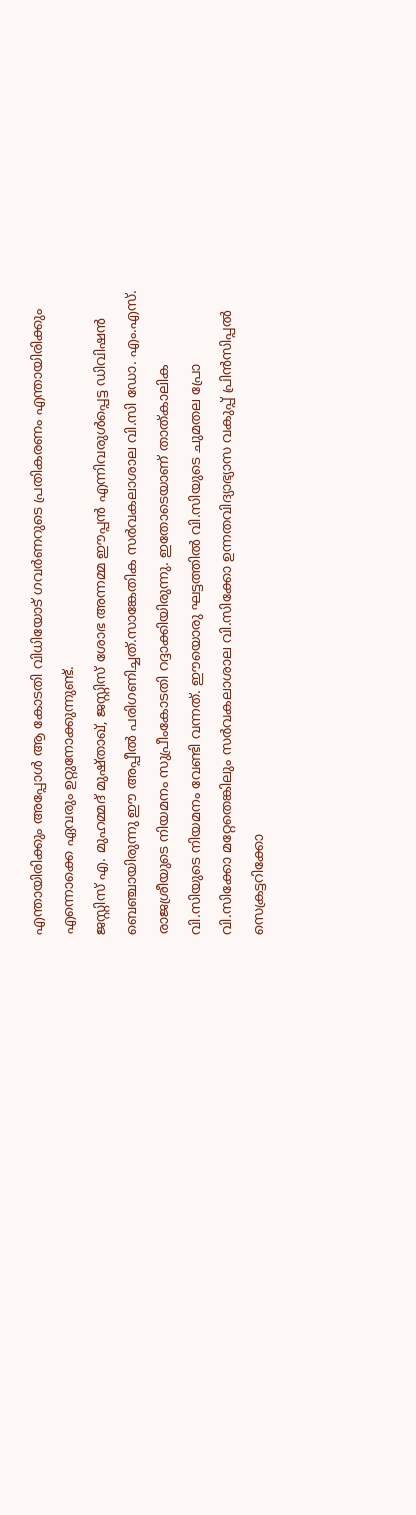എന്തായിരിക്കും അപ്പോൾ ആ കോടതി വിധിയോട് ഗവർണറുടെ പ്രതികരണം എന്തായിരിക്കും എന്നൊക്കെ ഏവരും ഉറ്റുനോക്കുന്നുണ്ട്.
ജസ്റ്റിസ് എ. മുഹമ്മദ് മുഷ്താഖ്, ജസ്റ്റിസ് ശോഭ അന്നമ്മ ഈപ്പൻ എന്നിവരുൾപ്പെട്ട ഡിവിഷൻ ബെഞ്ചായിരുന്നു ഈ അപ്പീൽ പരിഗണിച്ചത്.സാങ്കേതിക സർവകലാശാല വി.സി ഡോ. എം.എസ്. രാജശ്രീയുടെ നിയമനം സുപ്രീംകോടതി റദ്ദാക്കിയിരുന്നു. ഇതോടെയാണ് താത്കാലിക വി.സിയുടെ നിയമനം വേണ്ടി വന്നത്. ഈയൊരു ഘട്ടത്തിൽ വി.സിയുടെ ചുമതല പ്രോ വി.സിക്കോ മറ്റേതെങ്കിലും സർവകലാശാല വി.സിക്കോ ഉന്നതവിദ്യാഭ്യാസ വകുപ്പ് പ്രിൻസിപ്പൽ സെക്രട്ടറിക്കോ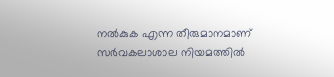നൽകുക എന്ന തീരുമാനമാണ് സർവകലാശാല നിയമത്തിൽ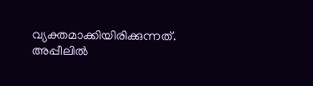വ്യക്തമാക്കിയിരിക്കുന്നത്. അപ്പീലിൽ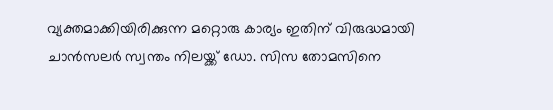വ്യക്തമാക്കിയിരിക്കുന്ന മറ്റൊരു കാര്യം ഇതിന് വിരുദ്ധമായി ചാൻസലർ സ്വന്തം നിലയ്ക്ക് ഡോ. സിസ തോമസിനെ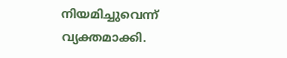നിയമിച്ചുവെന്ന് വ്യക്തമാക്കി.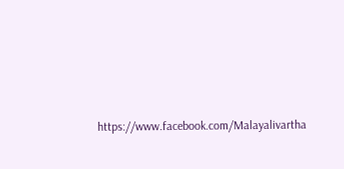https://www.facebook.com/Malayalivartha